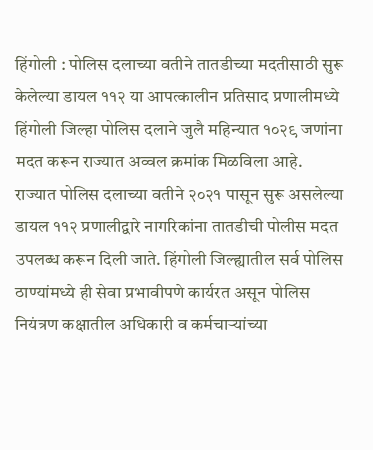हिंगोली : पोलिस दलाच्या वतीने तातडीच्या मदतीसाठी सुरू केलेल्या डायल ११२ या आपत्कालीन प्रतिसाद प्रणालीमध्ये हिंगोली जिल्हा पोलिस दलाने जुलै महिन्यात १०२९ जणांना मदत करून राज्यात अव्वल क्रमांक मिळविला आहे.
राज्यात पोलिस दलाच्या वतीने २०२१ पासून सुरू असलेल्या डायल ११२ प्रणालीद्वारे नागरिकांना तातडीची पोलीस मदत उपलब्ध करून दिली जाते. हिंगोली जिल्ह्यातील सर्व पोलिस ठाण्यांमध्ये ही सेवा प्रभावीपणे कार्यरत असून पोलिस नियंत्रण कक्षातील अधिकारी व कर्मचाऱ्यांच्या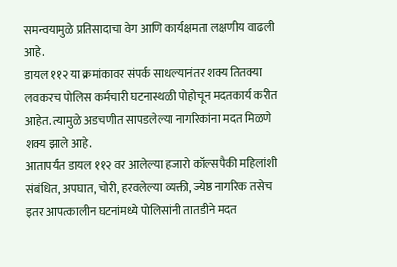समन्वयामुळे प्रतिसादाचा वेग आणि कार्यक्षमता लक्षणीय वाढली आहे.
डायल ११२ या क्रमांकावर संपर्क साधल्यानंतर शक्य तितक्या लवकरच पोलिस कर्मचारी घटनास्थळी पोहोचून मदतकार्य करीत आहेत. त्यामुळे अडचणीत सापडलेल्या नागरिकांना मदत मिळणे शक्य झाले आहे.
आतापर्यंत डायल ११२ वर आलेल्या हजारो कॉल्सपैकी महिलांशी संबंधित, अपघात, चोरी, हरवलेल्या व्यक्ती, ज्येष्ठ नागरिक तसेच इतर आपत्कालीन घटनांमध्ये पोलिसांनी तातडीने मदत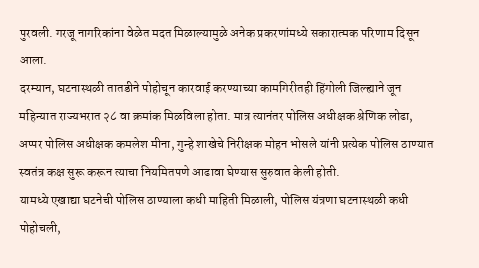पुरवली. गरजू नागरिकांना वेळेत मदत मिळाल्यामुळे अनेक प्रकरणांमध्ये सकारात्मक परिणाम दिसून आला.
दरम्यान, घटनास्थळी तातडीने पोहोचून कारवाई करण्याच्या कामगिरीतही हिंगोली जिल्ह्याने जून महिन्यात राज्यभरात २८ वा क्रमांक मिळविला होता. मात्र त्यानंतर पोलिस अधीक्षक श्रेणिक लोढा, अप्पर पोलिस अधीक्षक कमलेश मीना, गुन्हे शाखेचे निरीक्षक मोहन भोसले यांनी प्रत्येक पोलिस ठाण्यात स्वतंत्र कक्ष सुरू करून त्याचा नियमितपणे आढावा घेण्यास सुरुवात केली होती.
यामध्ये एखाद्या घटनेची पोलिस ठाण्याला कधी माहिती मिळाली, पोलिस यंत्रणा घटनास्थळी कधी पोहोचली,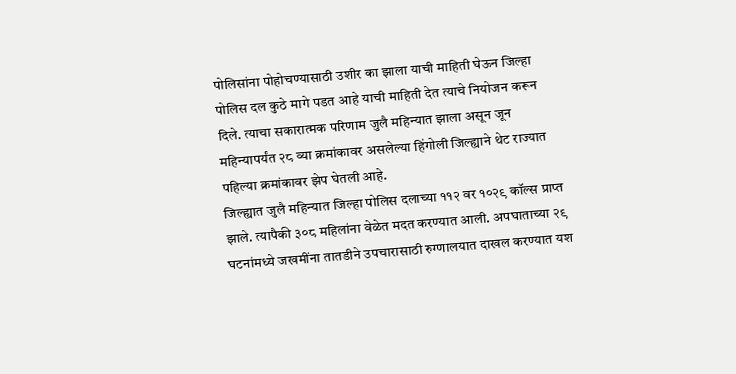पोलिसांना पोहोचण्यासाठी उशीर का झाला याची माहिती घेऊन जिल्हा पोलिस दल कुठे मागे पडत आहे याची माहिती देत त्याचे नियोजन करून दिले. त्याचा सकारात्मक परिणाम जुलै महिन्यात झाला असून जून महिन्यापर्यंत २८ व्या क्रमांकावर असलेल्या हिंगोली जिल्ह्याने थेट राज्यात पहिल्या क्रमांकावर झेप घेतली आहे.
जिल्ह्यात जुलै महिन्यात जिल्हा पोलिस दलाच्या ११२ वर १०२९ कॉल्स प्राप्त झाले. त्यापैकी ३०८ महिलांना वेळेत मदत करण्यात आली. अपघाताच्या २९ घटनांमध्ये जखमींना तातडीने उपचारासाठी रुग्णालयात दाखल करण्यात यश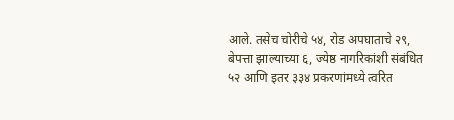आले. तसेच चोरीचे ५४, रोड अपघाताचे २९, बेपत्ता झाल्याच्या ६, ज्येष्ठ नागरिकांशी संबंधित ५२ आणि इतर ३३४ प्रकरणांमध्ये त्वरित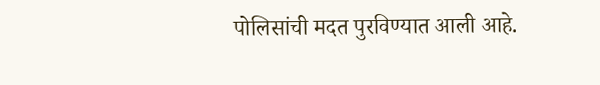पोलिसांची मदत पुरविण्यात आली आहे.